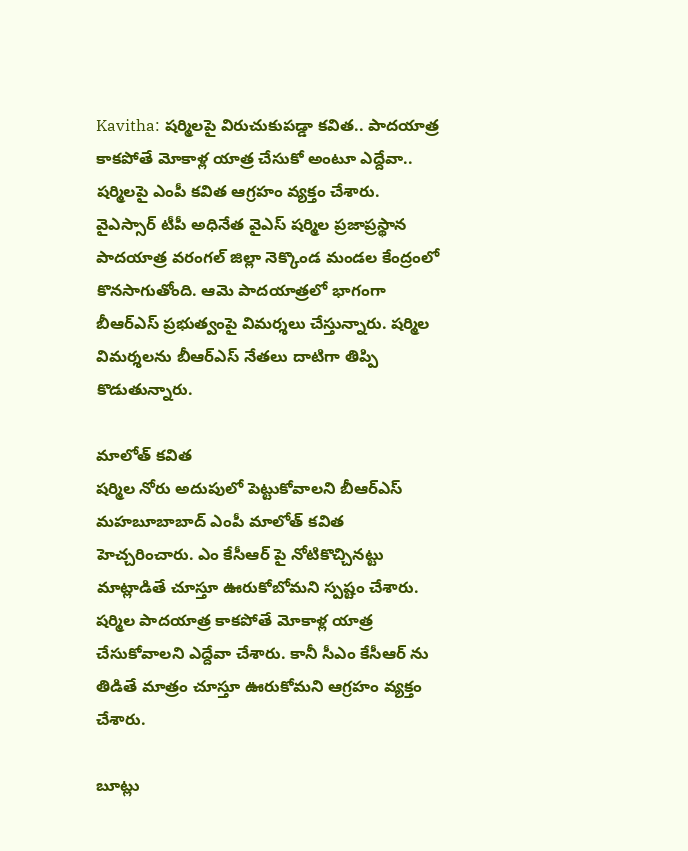Kavitha: షర్మిలపై విరుచుకుపడ్డా కవిత.. పాదయాత్ర కాకపోతే మోకాళ్ల యాత్ర చేసుకో అంటూ ఎద్దేవా..
షర్మిలపై ఎంపీ కవిత ఆగ్రహం వ్యక్తం చేశారు.
వైఎస్సార్ టీపీ అధినేత వైఎస్ షర్మిల ప్రజాప్రస్థాన పాదయాత్ర వరంగల్ జిల్లా నెక్కొండ మండల కేంద్రంలో కొనసాగుతోంది. ఆమె పాదయాత్రలో భాగంగా బీఆర్ఎస్ ప్రభుత్వంపై విమర్శలు చేస్తున్నారు. షర్మిల విమర్శలను బీఆర్ఎస్ నేతలు దాటిగా తిప్పి కొడుతున్నారు.

మాలోత్ కవిత
షర్మిల నోరు అదుపులో పెట్టుకోవాలని బీఆర్ఎస్ మహబూబాబాద్ ఎంపీ మాలోత్ కవిత హెచ్చరించారు. ఎం కేసీఆర్ పై నోటికొచ్చినట్టు మాట్లాడితే చూస్తూ ఊరుకోబోమని స్పష్టం చేశారు. షర్మిల పాదయాత్ర కాకపోతే మోకాళ్ల యాత్ర చేసుకోవాలని ఎద్దేవా చేశారు. కానీ సీఎం కేసీఆర్ ను తిడితే మాత్రం చూస్తూ ఊరుకోమని ఆగ్రహం వ్యక్తం చేశారు.

బూట్లు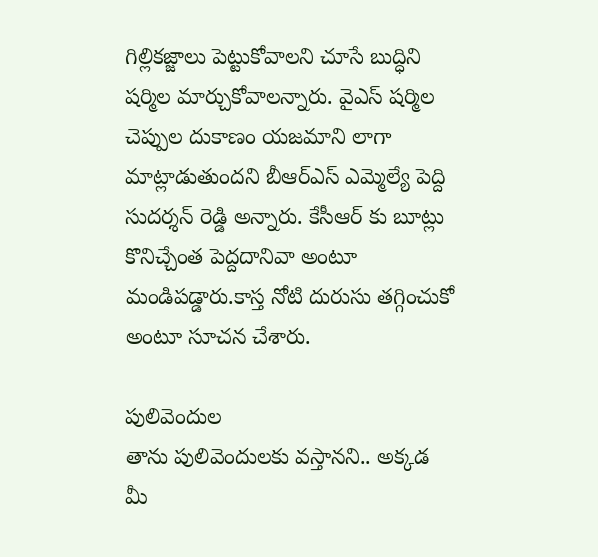గిల్లికజ్జాలు పెట్టుకోవాలని చూసే బుద్ధిని షర్మిల మార్చుకోవాలన్నారు. వైఎస్ షర్మిల చెప్పుల దుకాణం యజమాని లాగా మాట్లాడుతుందని బీఆర్ఎస్ ఎమ్మెల్యే పెద్ది సుదర్శన్ రెడ్డి అన్నారు. కేసీఆర్ కు బూట్లు కొనిచ్చేంత పెద్దదానివా అంటూ మండిపడ్డారు.కాస్త నోటి దురుసు తగ్గించుకో అంటూ సూచన చేశారు.

పులివెందుల
తాను పులివెందులకు వస్తానని.. అక్కడ మీ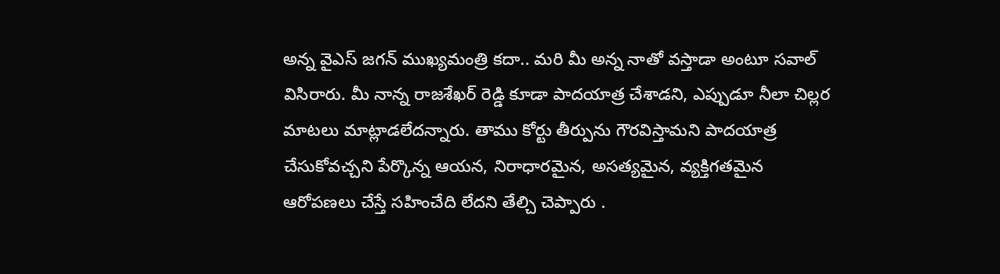అన్న వైఎస్ జగన్ ముఖ్యమంత్రి కదా.. మరి మీ అన్న నాతో వస్తాడా అంటూ సవాల్ విసిరారు. మీ నాన్న రాజశేఖర్ రెడ్డి కూడా పాదయాత్ర చేశాడని, ఎప్పుడూ నీలా చిల్లర మాటలు మాట్లాడలేదన్నారు. తాము కోర్టు తీర్పును గౌరవిస్తామని పాదయాత్ర చేసుకోవచ్చని పేర్కొన్న ఆయన, నిరాధారమైన, అసత్యమైన, వ్యక్తిగతమైన ఆరోపణలు చేస్తే సహించేది లేదని తేల్చి చెప్పారు .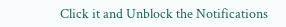Click it and Unblock the Notifications